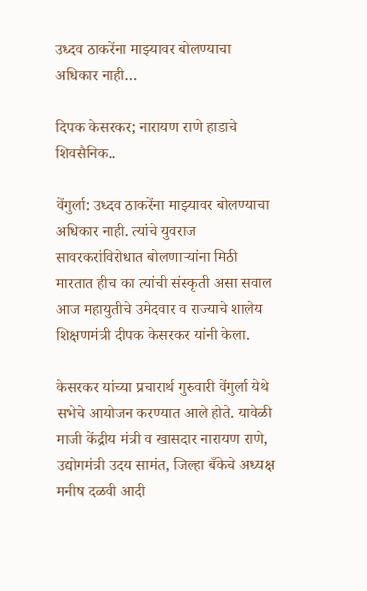उध्दव ठाकरेंना माझ्यावर बोलण्याचा अधिकार नाही…

दिपक केसरकर; नारायण राणे हाडाचे शिवसैनिक..

वेंगुर्ला: उध्दव ठाकरेंना माझ्यावर बोलण्याचा अधिकार नाही. त्यांचे युवराज सावरकरांविरोधात बोलणाऱ्यांना मिठी मारतात हीच का त्यांची संस्कृती असा सवाल आज महायुतीचे उमेदवार व राज्याचे शालेय शिक्षणमंत्री दीपक केसरकर यांनी केला.

केसरकर यांच्या प्रचारार्थ गुरुवारी वेंगुर्ला येथे सभेचे आयोजन करण्यात आले होते. यावेळी माजी केंद्रीय मंत्री व खासदार नारायण राणे, उद्योगमंत्री उदय सामंत, जिल्हा बँकेचे अध्यक्ष मनीष दळवी आदी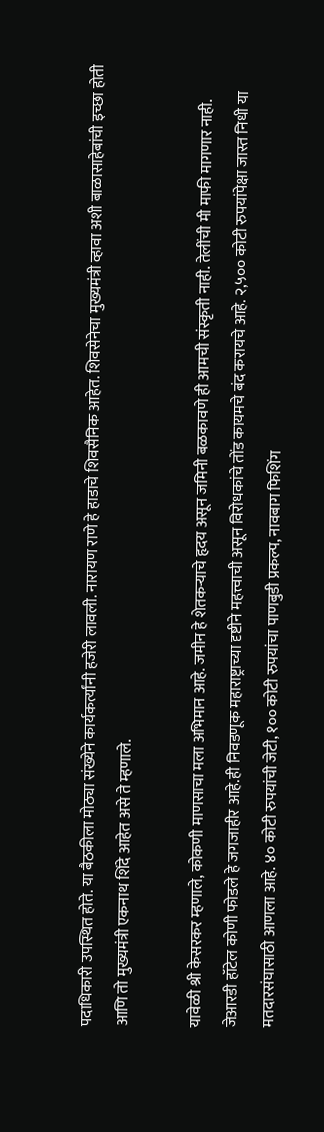पदाधिकारी उपस्थित होते. या बैठकीला मोठ्या संख्येने कार्यकर्त्यांनी हजेरी लावली. नारायण राणे हे हाडाचे शिवसैनिक आहेत. शिवसेनेचा मुख्यमंत्री व्हावा अशी बाळासाहेबांची इच्छा होती आणि तो मुख्यमंत्री एकनाथ शिंदे आहेत असे ते म्हणाले.

यावेळी श्री केसरकर म्हणाले, कोकणी माणसाचा मला अभिमान आहे. जमीन हे शेतकऱ्याचे हृदय असून जमिनी बळकावणे ही आमची संस्कृती नाही. तेलींची मी माफी मागणार नाही. जेआरडी हॉटेल कोणी फोडले हे जगजाहीर आहे.ही निवडणूक महाराष्ट्राच्या दृष्टीने महत्त्वाची असून विरोधकांचे तोंड कायमचे बंद करायचे आहे. २,५०० कोटी रुपयांपेक्षा जास्त निधी या मतदारसंघासाठी आणला आहे. ४० कोटी रुपयांची जेटी, १०० कोटी रुपयांचा पाणबुडी प्रकल्प, नावबाग फिशिंग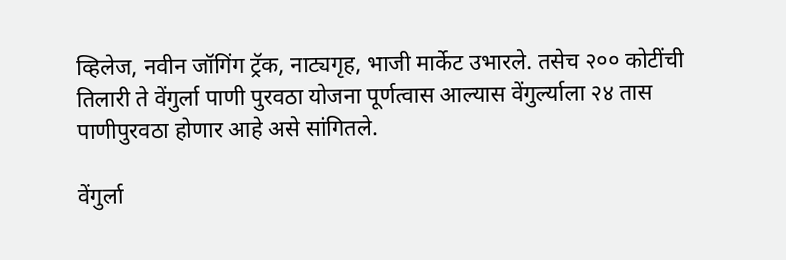व्हिलेज, नवीन जॉगिंग ट्रॅक, नाट्यगृह, भाजी मार्केट उभारले. तसेच २०० कोटींची तिलारी ते वेंगुर्ला पाणी पुरवठा योजना पूर्णत्वास आल्यास वेंगुर्ल्याला २४ तास पाणीपुरवठा होणार आहे असे सांगितले.

वेंगुर्ला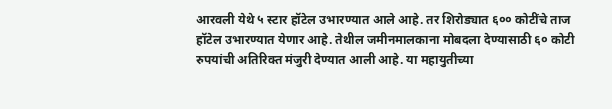आरवली येथे ५ स्टार हॉटेल उभारण्यात आले आहे. तर शिरोड्यात ६०० कोटींचे ताज हॉटेल उभारण्यात येणार आहे. तेथील जमीनमालकाना मोबदला देण्यासाठी ६० कोटी रुपयांची अतिरिक्त मंजुरी देण्यात आली आहे. या महायुतीच्या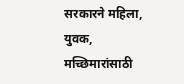सरकारने महिला, युवक, मच्छिमारांसाठी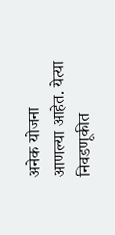अनेक योजना आणल्या आहेत. येत्या निवडणूकीत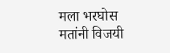मला भरघोस मतांनी विजयी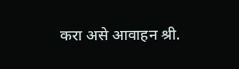करा असे आवाहन श्री.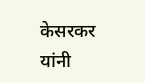केसरकर यांनी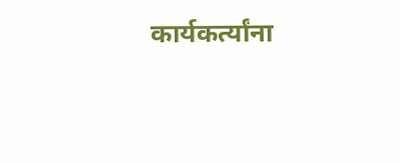कार्यकर्त्यांना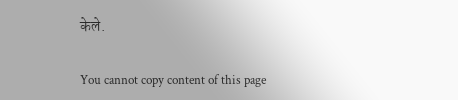केले.

You cannot copy content of this page